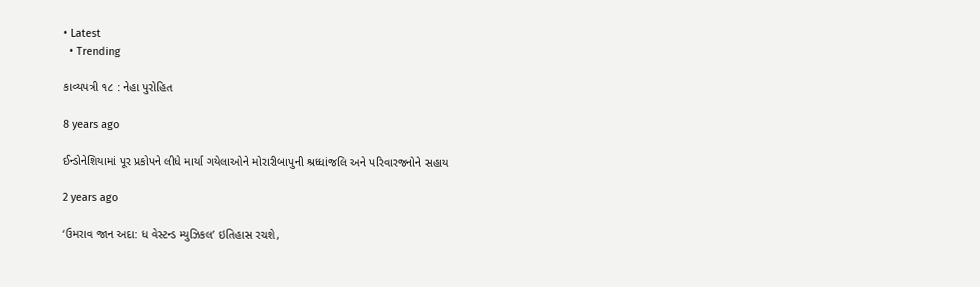• Latest
  • Trending

કાવ્યપત્રી ૧૮ : નેહા પુરોહિત

8 years ago

ઈન્ડોનેશિયામાં પૂર પ્રકોપને લીધે માર્યા ગયેલાઓને મોરારીબાપુની શ્રધ્ધાંજલિ અને પરિવારજનોને સહાય

2 years ago

‘ઉમરાવ જાન અદા: ધ વેસ્ટન્ડ મ્યુઝિકલ’ ઇતિહાસ રચશે,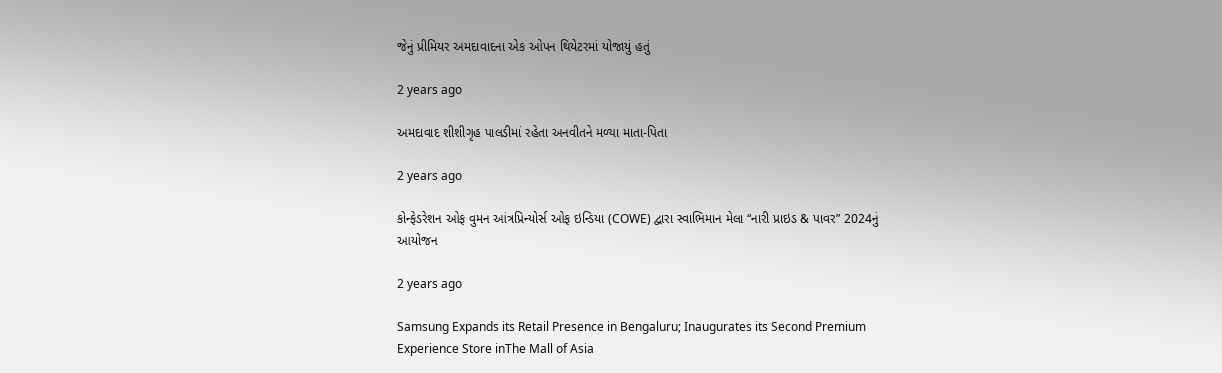જેનું પ્રીમિયર અમદાવાદના એક ઓપન થિયેટરમાં યોજાયું હતું

2 years ago

અમદાવાદ શીશીગૃહ પાલડીમાં રહેતા અનવીતને મળ્યા માતા-પિતા

2 years ago

કોન્ફેડરેશન ઓફ વુમન આંત્રપ્રિન્યોર્સ ઓફ ઇન્ડિયા (COWE) દ્વારા સ્વાભિમાન મેલા “નારી પ્રાઇડ & પાવર” 2024નું આયોજન

2 years ago

Samsung Expands its Retail Presence in Bengaluru; Inaugurates its Second Premium Experience Store inThe Mall of Asia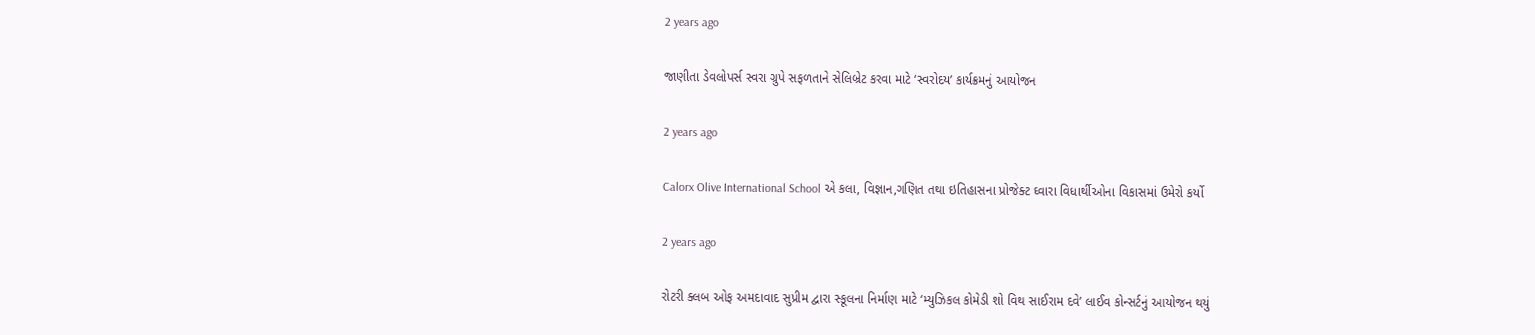2 years ago

જાણીતા ડેવલોપર્સ સ્વરા ગ્રુપે સફળતાને સેલિબ્રેટ કરવા માટે ‘સ્વરોદય’ કાર્યક્રમનું આયોજન

2 years ago

Calorx Olive International School એ કલા, વિજ્ઞાન,ગણિત તથા ઇતિહાસના પ્રોજેક્ટ ઘ્વારા વિધાર્થીઓના વિકાસમાં ઉમેરો કર્યો

2 years ago

રોટરી ક્લબ ઓફ અમદાવાદ સુપ્રીમ દ્વારા સ્કૂલના નિર્માણ માટે ‘મ્યુઝિકલ કોમેડી શો વિથ સાઈરામ દવે’ લાઈવ કોન્સર્ટનું આયોજન થયું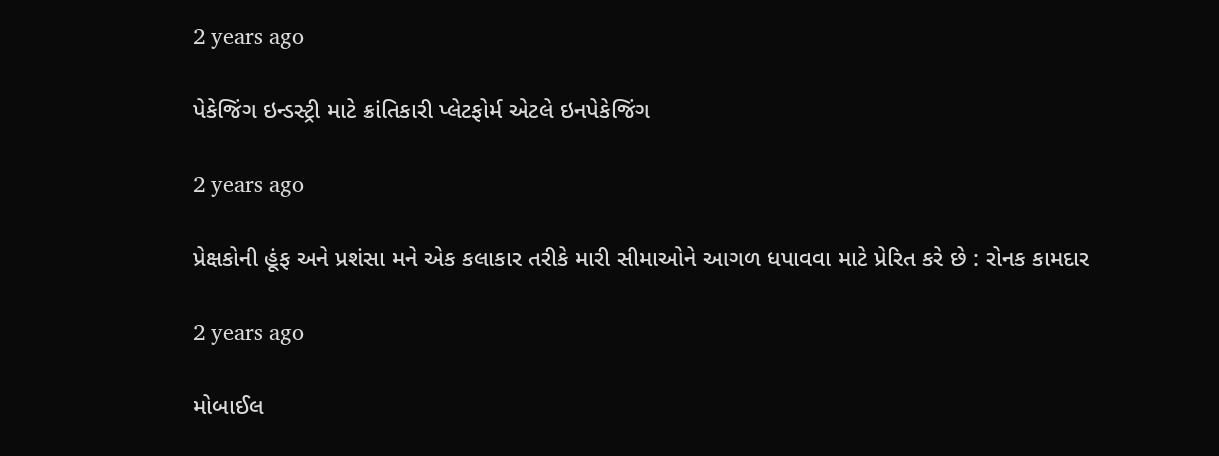2 years ago

પેકેજિંગ ઇન્ડસ્ટ્રી માટે ક્રાંતિકારી પ્લેટફોર્મ એટલે ઇનપેકેજિંગ

2 years ago

પ્રેક્ષકોની હૂંફ અને પ્રશંસા મને એક કલાકાર તરીકે મારી સીમાઓને આગળ ધપાવવા માટે પ્રેરિત કરે છે : રોનક કામદાર

2 years ago

મોબાઈલ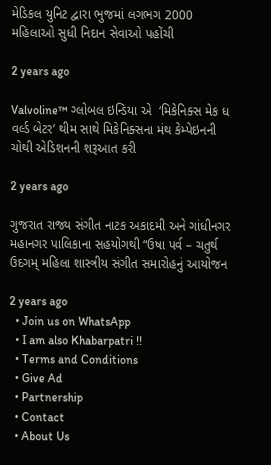મેડિકલ યુનિટ દ્વારા ભુજમાં લગભગ 2000 મહિલાઓ સુધી નિદાન સેવાઓ પહોંચી

2 years ago

Valvoline™ ગ્લોબલ ઇન્ડિયા એ  ‘મિકેનિક્સ મેક ધ વર્લ્ડ બેટર’ થીમ સાથે મિકેનિક્સના મંથ કેમ્પેઇનની ચોથી એડિશનની શરૂઆત કરી

2 years ago

ગુજરાત રાજ્ય સંગીત નાટક અકાદમી અને ગાંધીનગર મહાનગર પાલિકાના સહયોગથી “ઉષા પર્વ – ચતુર્થ ઉદગમ્ મહિલા શાસ્ત્રીય સંગીત સમારોહનું આયોજન

2 years ago
  • Join us on WhatsApp
  • I am also Khabarpatri !!
  • Terms and Conditions
  • Give Ad
  • Partnership
  • Contact
  • About Us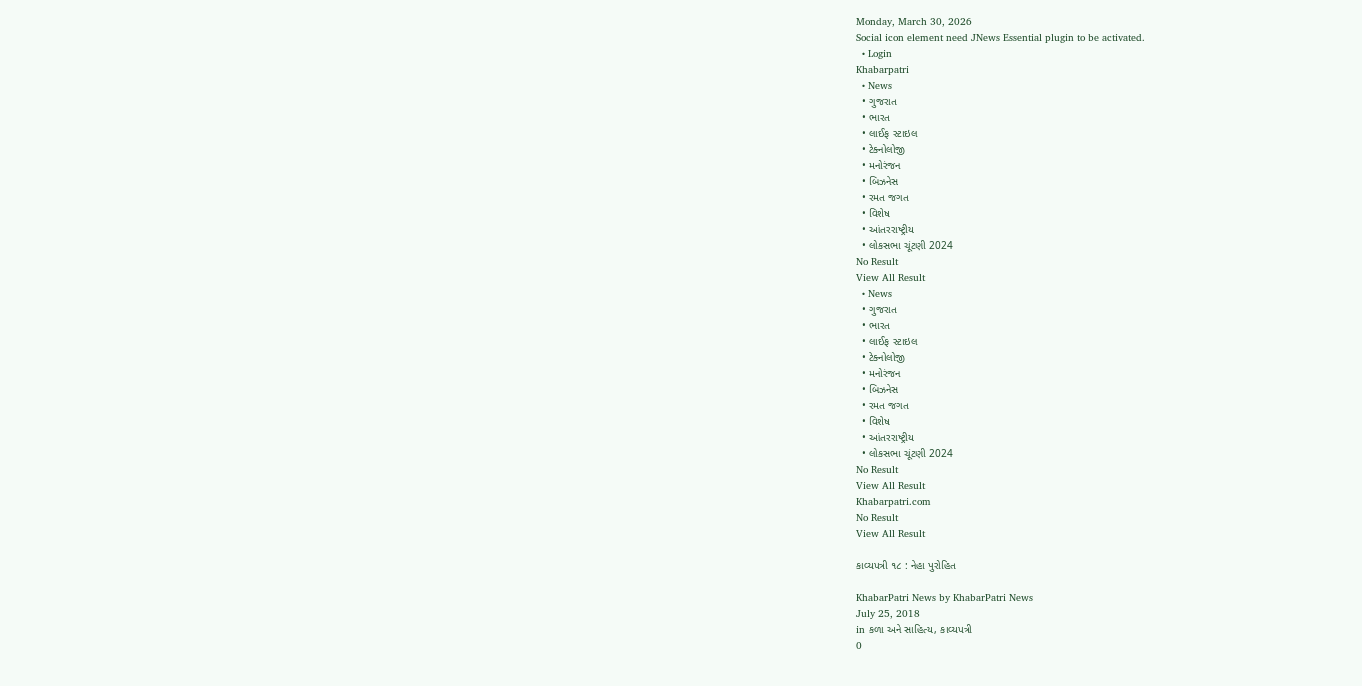Monday, March 30, 2026
Social icon element need JNews Essential plugin to be activated.
  • Login
Khabarpatri
  • News
  • ગુજરાત
  • ભારત
  • લાઈફ સ્ટાઇલ
  • ટેક્નોલોજી
  • મનોરંજન
  • બિઝનેસ
  • રમત જગત
  • વિશેષ
  • આંતરરાષ્ટ્રીય
  • લોકસભા ચૂંટણી 2024
No Result
View All Result
  • News
  • ગુજરાત
  • ભારત
  • લાઈફ સ્ટાઇલ
  • ટેક્નોલોજી
  • મનોરંજન
  • બિઝનેસ
  • રમત જગત
  • વિશેષ
  • આંતરરાષ્ટ્રીય
  • લોકસભા ચૂંટણી 2024
No Result
View All Result
Khabarpatri.com
No Result
View All Result

કાવ્યપત્રી ૧૮ : નેહા પુરોહિત

KhabarPatri News by KhabarPatri News
July 25, 2018
in કળા અને સાહિત્ય, કાવ્યપત્રી
0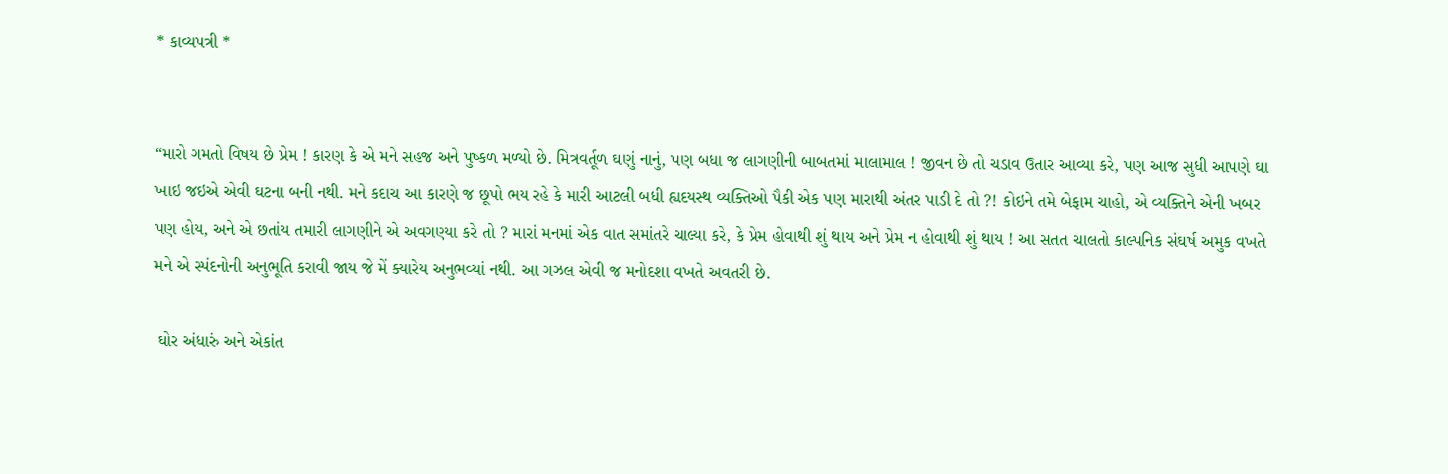* કાવ્યપત્રી *


“મારો ગમતો વિષય છે પ્રેમ ! કારણ કે એ મને સહજ અને પુષ્કળ મળ્યો છે. મિત્રવર્તૂળ ઘણું નાનું, પણ બધા જ લાગણીની બાબતમાં માલામાલ ! જીવન છે તો ચડાવ ઉતાર આવ્યા કરે, પણ આજ સુધી આપણે ઘા ખાઇ જઇએ એવી ઘટના બની નથી. મને કદાચ આ કારણે જ છૂપો ભય રહે કે મારી આટલી બધી હ્યદયસ્થ વ્યક્તિઓ પૈકી એક પણ મારાથી અંતર પાડી દે તો ?! કોઇને તમે બેફામ ચાહો, એ વ્યક્તિને એની ખબર પણ હોય, અને એ છતાંય તમારી લાગણીને એ અવગણ્યા કરે તો ? મારાં મનમાં એક વાત સમાંતરે ચાલ્યા કરે, કે પ્રેમ હોવાથી શું થાય અને પ્રેમ ન હોવાથી શું થાય ! આ સતત ચાલતો કાલ્પનિક સંઘર્ષ અમુક વખતે મને એ સ્પંદનોની અનુભૂતિ કરાવી જાય જે મેં ક્યારેય અનુભવ્યાં નથી. આ ગઝલ એવી જ મનોદશા વખતે અવતરી છે.

 ઘોર અંધારું અને એકાંત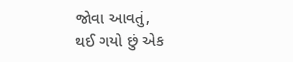જોવા આવતું,
થઈ ગયો છું એક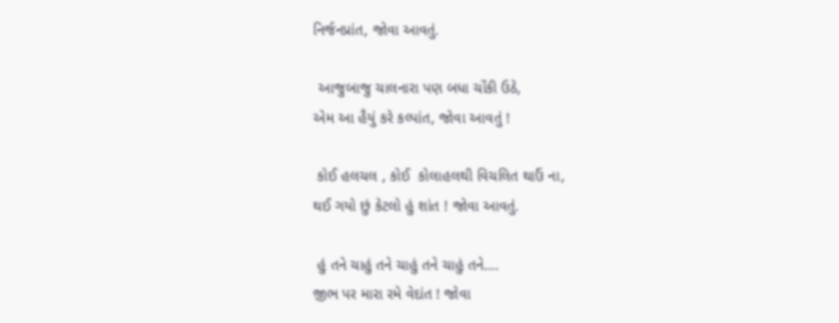નિર્જનપ્રાંત, જોવા આવતું.

 આજુબાજુ ચાલનારા પણ બધા ચોંકી ઉઠે,
એમ આ હૈયું કરે કલ્પાંત, જોવા આવતું !

 કોઈ હલચલ , કોઈ  કોલાહલથી વિચલિત થાઉં ના,
થઈ ગયો છું કેટલો હું શાંત ! જોવા આવતું.

 હું તને ચાહું તને ચાહું તને ચાહું તને….
જીભ પર મારા રમે વેદાંત ! જોવા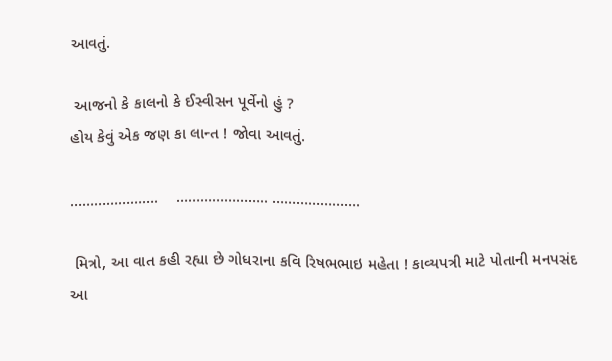આવતું.

 આજનો કે કાલનો કે ઈસ્વીસન પૂર્વેનો હું ?
હોય કેવું એક જણ કા લાન્ત ! જોવા આવતું.

………………….    ………………….. ………………….

 મિત્રો, આ વાત કહી રહ્યા છે ગોધરાના કવિ રિષભભાઇ મહેતા ! કાવ્યપત્રી માટે પોતાની મનપસંદ આ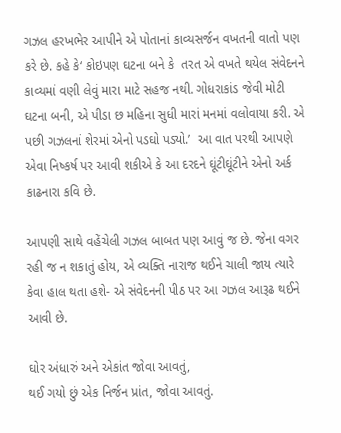ગઝલ હરખભેર આપીને એ પોતાનાં કાવ્યસર્જન વખતની વાતો પણ કરે છે. કહે કે‘ કોઇપણ ઘટના બને કે  તરત એ વખતે થયેલ સંવેદનને કાવ્યમાં વણી લેવું મારા માટે સહજ નથી. ગોધરાકાંડ જેવી મોટી ઘટના બની, એ પીડા છ મહિના સુધી મારાં મનમાં વલોવાયા કરી. એ પછી ગઝલનાં શેરમાં એનો પડઘો પડ્યો.’  આ વાત પરથી આપણે  એવા નિષ્કર્ષ પર આવી શકીએ કે આ દરદને ઘૂંટીઘૂંટીને એનો અર્ક કાઢનારા કવિ છે.

આપણી સાથે વહેંચેલી ગઝલ બાબત પણ આવું જ છે. જેના વગર રહી જ ન શકાતું હોય, એ વ્યક્તિ નારાજ થઈને ચાલી જાય ત્યારે કેવા હાલ થતા હશે- એ સંવેદનની પીઠ પર આ ગઝલ આરૂઢ થઈને આવી છે.

ઘોર અંધારું અને એકાંત જોવા આવતું,
થઈ ગયો છું એક નિર્જન પ્રાંત, જોવા આવતું.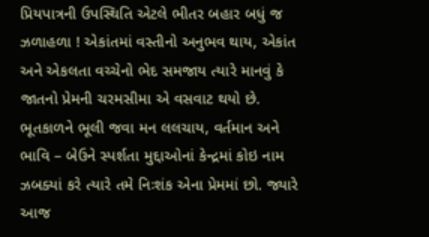પ્રિયપાત્રની ઉપસ્થિતિ એટલે ભીતર બહાર બધું જ ઝળાહળા ! એકાંતમાં વસ્તીનો અનુભવ થાય, એકાંત અને એકલતા વચ્ચેનો ભેદ સમજાય ત્યારે માનવું કે જાતનો પ્રેમની ચરમસીમા એ વસવાટ થયો છે. ભૂતકાળને ભૂલી જવા મન લલચાય, વર્તમાન અને ભાવિ – બેઉને સ્પર્શતા મુદ્દાઓનાં કેન્દ્રમાં કોઇ નામ ઝબક્યાં કરે ત્યારે તમે નિઃશંક એના પ્રેમમાં છો. જ્યારે આજ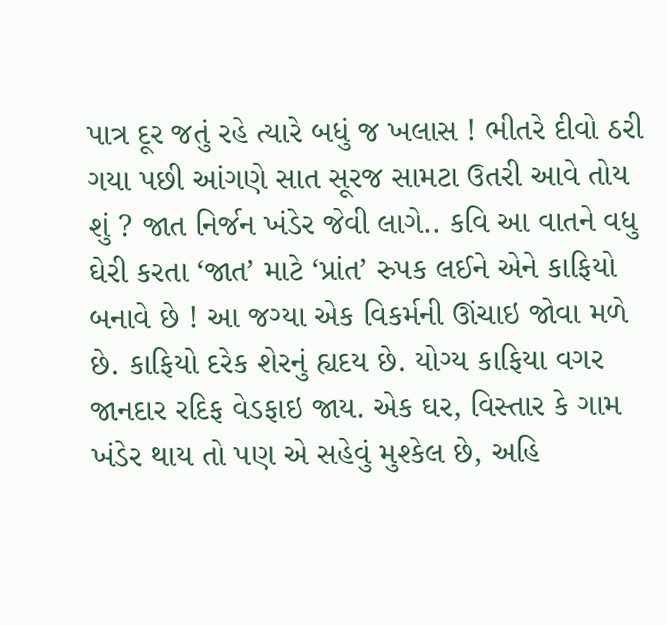પાત્ર દૂર જતું રહે ત્યારે બધું જ ખલાસ ! ભીતરે દીવો ઠરી ગયા પછી આંગણે સાત સૂરજ સામટા ઉતરી આવે તોય શું ? જાત નિર્જન ખંડેર જેવી લાગે.. કવિ આ વાતને વધુ ઘેરી કરતા ‘જાત’ માટે ‘પ્રાંત’ રુપક લઈને એને કાફિયો બનાવે છે ! આ જગ્યા એક વિકર્મની ઊંચાઇ જોવા મળે છે. કાફિયો દરેક શેરનું હ્યદય છે. યોગ્ય કાફિયા વગર જાનદાર રદિફ વેડફાઇ જાય. એક ઘર, વિસ્તાર કે ગામ ખંડેર થાય તો પણ એ સહેવું મુશ્કેલ છે, અહિ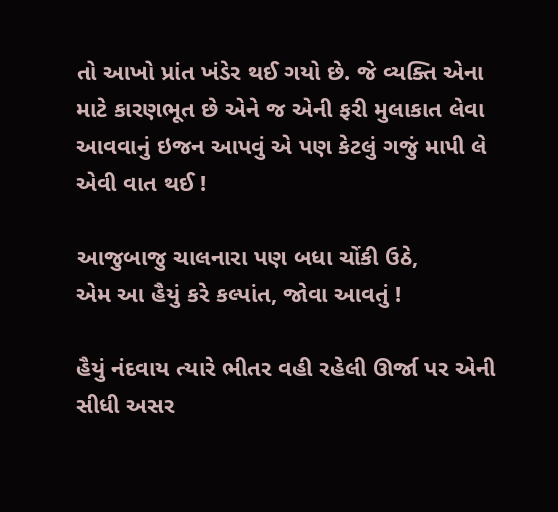તો આખો પ્રાંત ખંડેર થઈ ગયો છે. જે વ્યક્તિ એના માટે કારણભૂત છે એને જ એની ફરી મુલાકાત લેવા આવવાનું ઇજન આપવું એ પણ કેટલું ગજું માપી લે એવી વાત થઈ !

આજુબાજુ ચાલનારા પણ બધા ચોંકી ઉઠે,
એમ આ હૈયું કરે કલ્પાંત, જોવા આવતું !

હૈયું નંદવાય ત્યારે ભીતર વહી રહેલી ઊર્જા પર એની સીધી અસર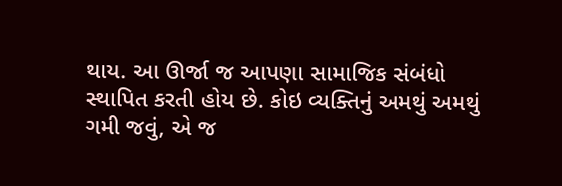થાય. આ ઊર્જા જ આપણા સામાજિક સંબંધો સ્થાપિત કરતી હોય છે. કોઇ વ્યક્તિનું અમથું અમથું ગમી જવું, એ જ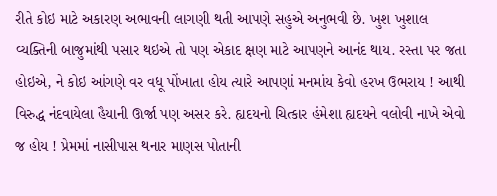રીતે કોઇ માટે અકારણ અભાવની લાગણી થતી આપણે સહુએ અનુભવી છે. ખુશ ખુશાલ વ્યક્તિની બાજુમાંથી પસાર થઇએ તો પણ એકાદ ક્ષણ માટે આપણને આનંદ થાય. રસ્તા પર જતા હોઇએ, ને કોઇ આંગણે વર વધૂ પોંખાતા હોય ત્યારે આપણાં મનમાંય કેવો હરખ ઉભરાય ! આથી વિરુદ્ધ નંદવાયેલા હૈયાની ઊર્જા પણ અસર કરે. હ્યદયનો ચિત્કાર હંમેશા હ્યદયને વલોવી નાખે એવો જ હોય ! પ્રેમમાં નાસીપાસ થનાર માણસ પોતાની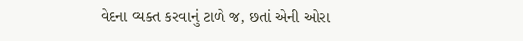વેદના વ્યક્ત કરવાનું ટાળે જ, છતાં એની ઓરા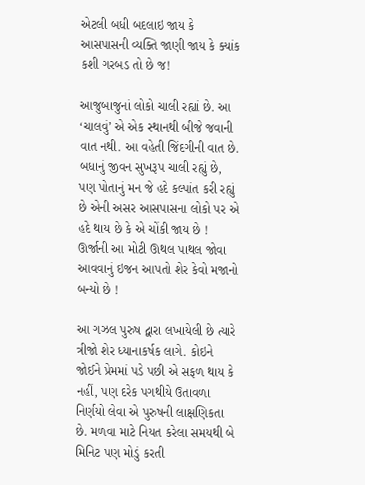એટલી બધી બદલાઇ જાય કે આસપાસની વ્યક્તિ જાણી જાય કે ક્યાંક કશી ગરબડ તો છે જ!

આજુબાજુનાં લોકો ચાલી રહ્યાં છે. આ ‘ચાલવું’ એ એક સ્થાનથી બીજે જવાની વાત નથી. આ વહેતી જિંદગીની વાત છે. બધાનું જીવન સુખરૂપ ચાલી રહ્યું છે, પણ પોતાનું મન જે હદે કલ્પાંત કરી રહ્યું છે એની અસર આસપાસના લોકો પર એ હદે થાય છે કે એ ચોંકી જાય છે ! ઊર્જાની આ મોટી ઊથલ પાથલ જોવા આવવાનું ઇજન આપતો શેર કેવો મજાનો બન્યો છે !

આ ગઝલ પુરુષ દ્વારા લખાયેલી છે ત્યારે ત્રીજો શેર ધ્યાનાકર્ષક લાગે. કોઇને જોઈને પ્રેમમાં પડે પછી એ સફળ થાય કે નહીં, પણ દરેક પગથીયે ઉતાવળા નિર્ણયો લેવા એ પુરુષની લાક્ષણિકતા છે. મળવા માટે નિયત કરેલા સમયથી બે મિનિટ પણ મોડું કરતી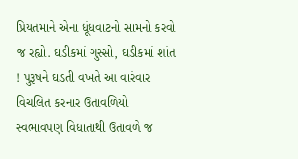પ્રિયતમાને એના ધૂંધવાટનો સામનો કરવો જ રહ્યો. ઘડીકમાં ગુસ્સો, ઘડીકમાં શાંત ! પુરૂષને ઘડતી વખતે આ વારંવાર વિચલિત કરનાર ઉતાવળિયો સ્વભાવપણ વિધાતાથી ઉતાવળે જ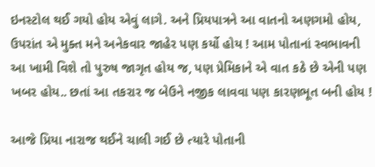ઇનસ્ટોલ થઈ ગયો હોય એવું લાગે. અને પ્રિયપાત્રને આ વાતનો અણગમો હોય, ઉપરાંત એ મુક્ત મને અનેકવાર જાહેર પણ કર્યો હોય ! આમ પોતાનાં સ્વભાવની આ ખામી વિશે તો પુરુષ જાગૃત હોય જ, પણ પ્રેમિકાને એ વાત કઠે છે એની પણ ખબર હોય.. છતાં આ તકરાર જ બેઉને નજીક લાવવા પણ કારણભૂત બની હોય !

આજે પ્રિયા નારાજ થઈને ચાલી ગઈ છે ત્યારે પોતાની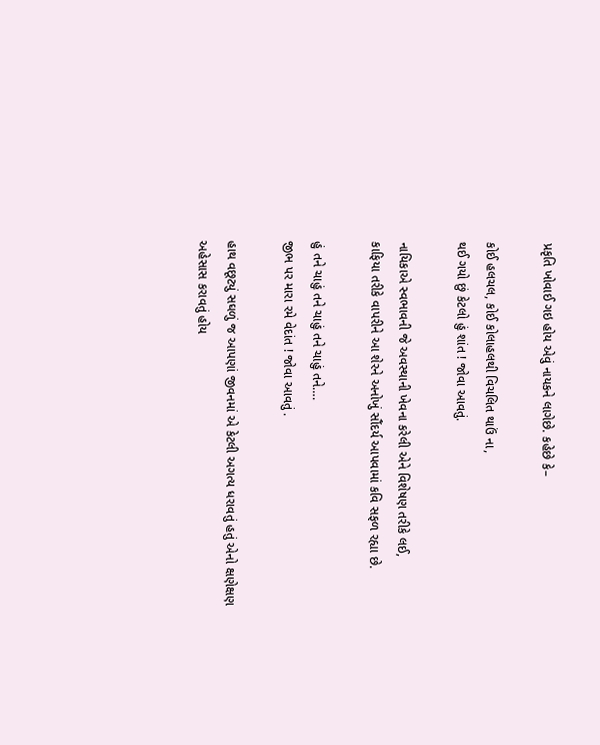પ્રકૃતિ ખોવાઈ ગઇ હોય એવું નાયકને લાગેછે. કહેછે કે–

કોઈ હલચલ, કોઈ કોલાહલથી વિચલિત થાઉં ના,
થઈ ગયો છું કેટલો હું શાંત ! જોવા આવતું.

નાયિકાએ સ્વભાવની જે અવસ્થાની ખેવના કરેલી એને વિશેષણ તરીકે લઈ,
કાફિયા તરીકે વાપરીને આ શેરને અનોખું સૌંદર્ય આપવામાં કવિ સફળ રહ્યા છે.

હું તને ચાહું તને ચાહું તને ચાહું તને….
જીભ પર મારા રમે વેદાંત ! જોવા આવતું .

હાથ વછૂટ્યું સઘળું જ આપણાં જીવનમાં એ કેટલી અગત્ય ધરાવતું હતું એનો ક્ષણેક્ષણ અહેસાસ કરાવતું હોય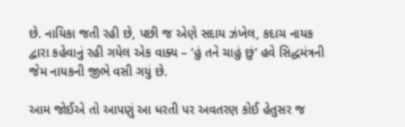છે. નાયિકા જતી રહી છે, પછી જ એણે સદાય ઝંખેલ, કદાચ નાયક દ્વારા કહેવાનું રહી ગયેલ એક વાક્ય – ‘હું તને ચાહું છું’ હવે સિદ્ધમંત્રની જેમ નાયકની જીભે વસી ગયું છે.

આમ જોઈએ તો આપણું આ ધરતી પર અવતરણ કોઈ હેતુસર જ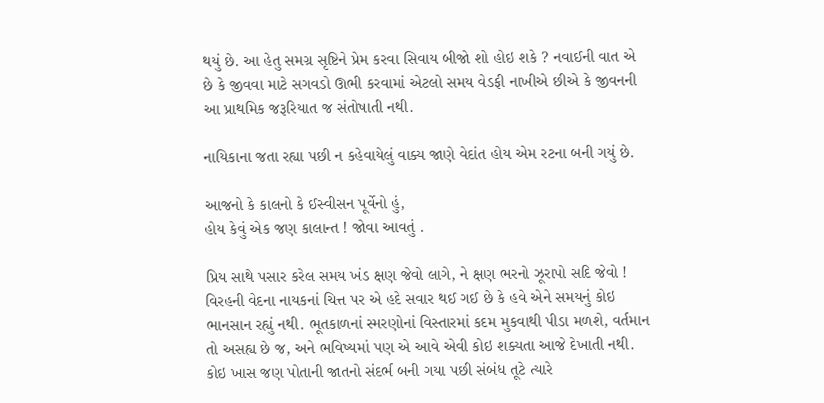થયું છે. આ હેતુ સમગ્ર સૃષ્ટિને પ્રેમ કરવા સિવાય બીજો શો હોઇ શકે ? નવાઈની વાત એ છે કે જીવવા માટે સગવડો ઊભી કરવામાં એટલો સમય વેડફી નાખીએ છીએ કે જીવનની આ પ્રાથમિક જરૂરિયાત જ સંતોષાતી નથી.

નાયિકાના જતા રહ્યા પછી ન કહેવાયેલું વાક્ય જાણે વેદાંત હોય એમ રટના બની ગયું છે.

આજનો કે કાલનો કે ઈસ્વીસન પૂર્વેનો હું,
હોય કેવું એક જણ કાલાન્ત ! જોવા આવતું .

પ્રિય સાથે પસાર કરેલ સમય ખંડ ક્ષણ જેવો લાગે, ને ક્ષણ ભરનો ઝૂરાપો સદિ જેવો ! વિરહની વેદના નાયકનાં ચિત્ત પર એ હદે સવાર થઈ ગઈ છે કે હવે એને સમયનું કોઇ ભાનસાન રહ્યું નથી. ભૂતકાળનાં સ્મરણોનાં વિસ્તારમાં કદમ મુકવાથી પીડા મળશે, વર્તમાન તો અસહ્ય છે જ, અને ભવિષ્યમાં પણ એ આવે એવી કોઇ શક્યતા આજે દેખાતી નથી. કોઇ ખાસ જણ પોતાની જાતનો સંદર્ભ બની ગયા પછી સંબંધ તૂટે ત્યારે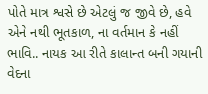પોતે માત્ર શ્વસે છે એટલું જ જીવે છે, હવે એને નથી ભૂતકાળ, ના વર્તમાન કે નહીં ભાવિ.. નાયક આ રીતે કાલાન્ત બની ગયાની વેદના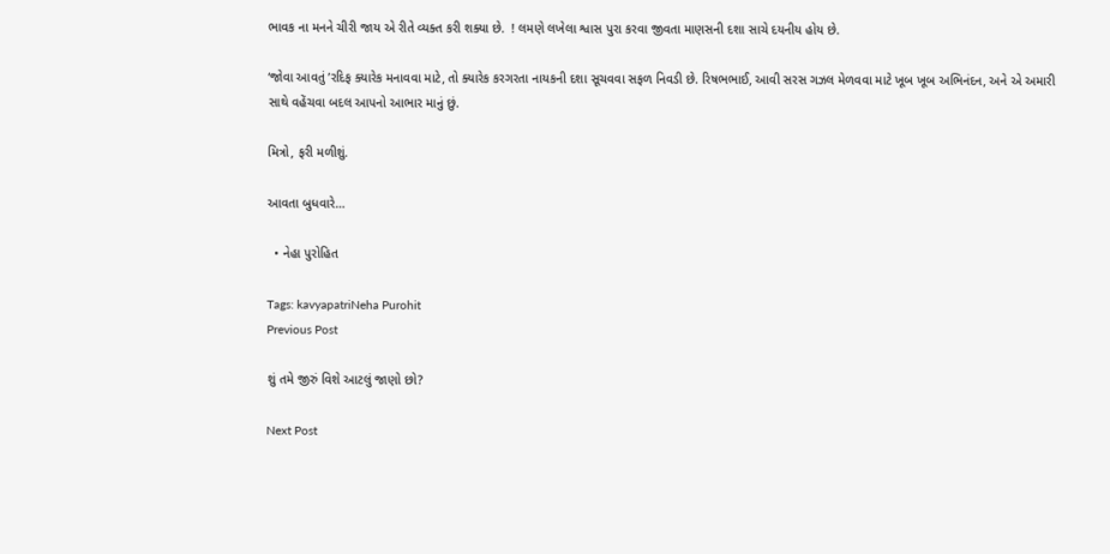ભાવક ના મનને ચીરી જાય એ રીતે વ્યક્ત કરી શક્યા છે.  ! લમણે લખેલા શ્વાસ પુરા કરવા જીવતા માણસની દશા સાચે દયનીય હોય છે.

‘જોવા આવતું ’રદિફ ક્યારેક મનાવવા માટે, તો ક્યારેક કરગરતા નાયકની દશા સૂચવવા સફળ નિવડી છે. રિષભભાઈ, આવી સરસ ગઝલ મેળવવા માટે ખૂબ ખૂબ અભિનંદન, અને એ અમારી સાથે વહેંચવા બદલ આપનો આભાર માનું છું.

મિત્રો, ફરી મળીશું.

આવતા બુધવારે…

  • નેહા પુરોહિત

Tags: kavyapatriNeha Purohit
Previous Post

શું તમે જીરું વિશે આટલું જાણો છો?

Next Post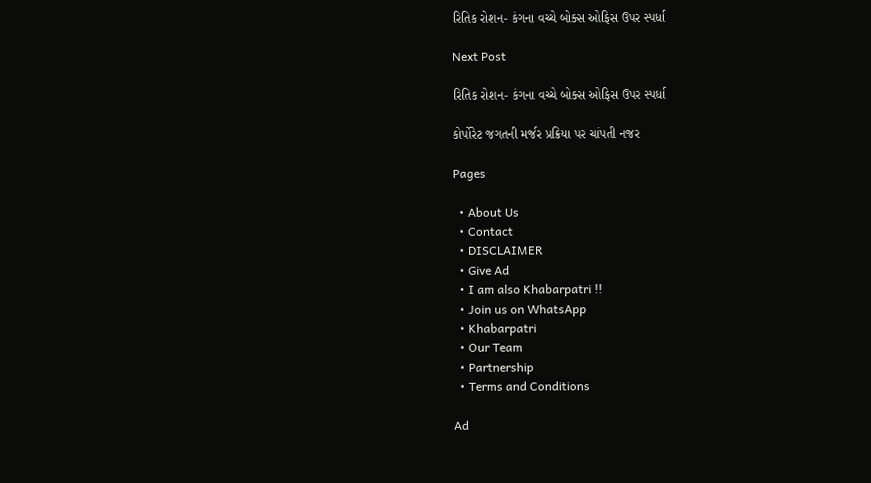રિતિક રોશન- કંગના વચ્ચે બોક્સ ઓફિસ ઉપર સ્પર્ધા

Next Post

રિતિક રોશન- કંગના વચ્ચે બોક્સ ઓફિસ ઉપર સ્પર્ધા

કોર્પોરેટ જગતની મર્જર પ્રક્રિયા પર ચાંપતી નજર

Pages

  • About Us
  • Contact
  • DISCLAIMER
  • Give Ad
  • I am also Khabarpatri !!
  • Join us on WhatsApp
  • Khabarpatri
  • Our Team
  • Partnership
  • Terms and Conditions

Ad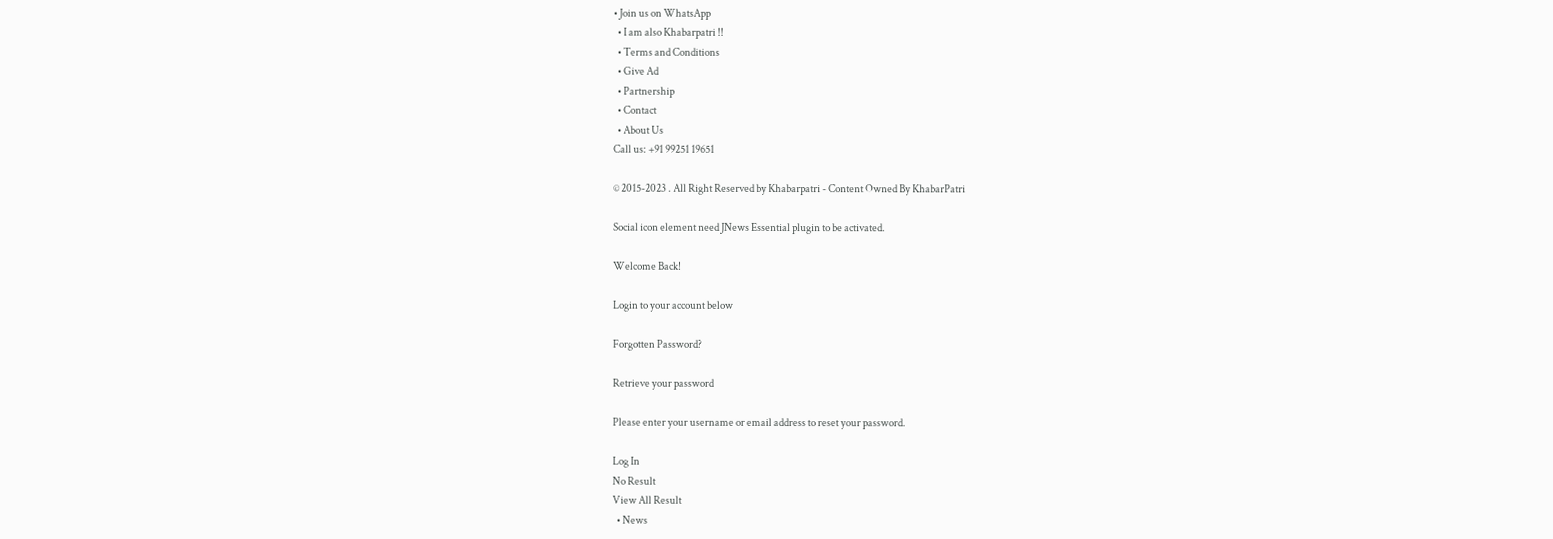• Join us on WhatsApp
  • I am also Khabarpatri !!
  • Terms and Conditions
  • Give Ad
  • Partnership
  • Contact
  • About Us
Call us: +91 99251 19651

© 2015-2023 . All Right Reserved by Khabarpatri - Content Owned By KhabarPatri

Social icon element need JNews Essential plugin to be activated.

Welcome Back!

Login to your account below

Forgotten Password?

Retrieve your password

Please enter your username or email address to reset your password.

Log In
No Result
View All Result
  • News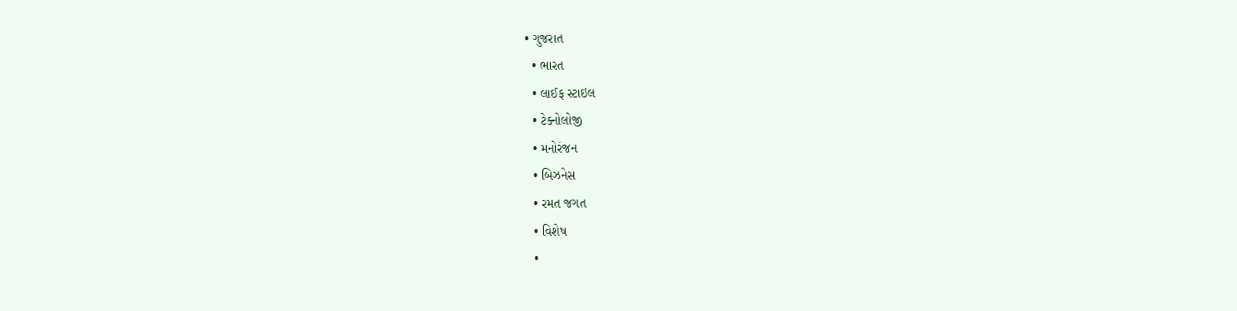• ગુજરાત
  • ભારત
  • લાઈફ સ્ટાઇલ
  • ટેક્નોલોજી
  • મનોરંજન
  • બિઝનેસ
  • રમત જગત
  • વિશેષ
  •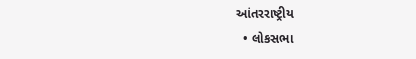આંતરરાષ્ટ્રીય
  • લોકસભા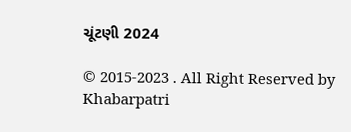ચૂંટણી 2024

© 2015-2023 . All Right Reserved by Khabarpatri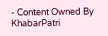- Content Owned By KhabarPatri